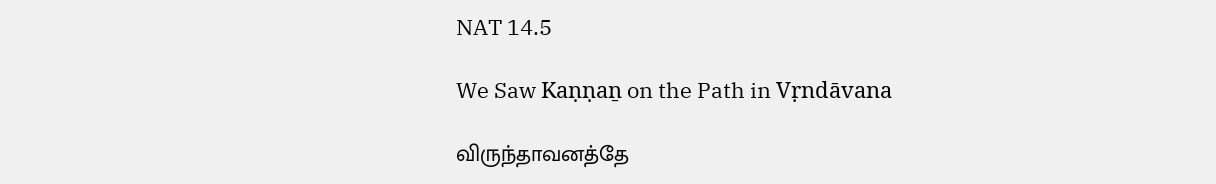NAT 14.5

We Saw Kaṇṇaṉ on the Path in Vṛndāvana

விருந்தாவனத்தே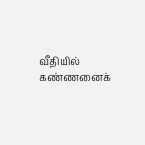வீதியில் கண்ணனைக்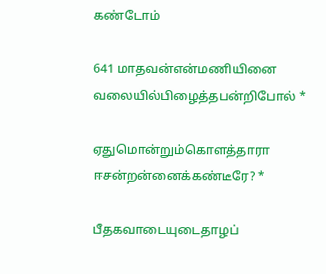கண்டோம்

641 மாதவன்என்மணியினை வலையில்பிழைத்தபன்றிபோல் *

ஏதுமொன்றும்கொளத்தாரா ஈசன்றன்னைக்கண்டீரே? *

பீதகவாடையுடைதாழப்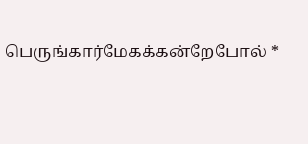பெருங்கார்மேகக்கன்றேபோல் *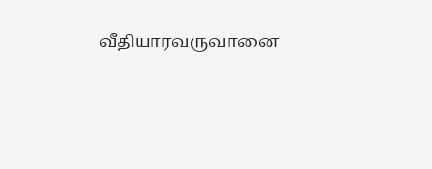வீதியாரவருவானை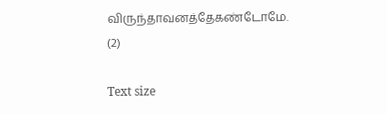விருந்தாவனத்தேகண்டோமே. (2)

Text size